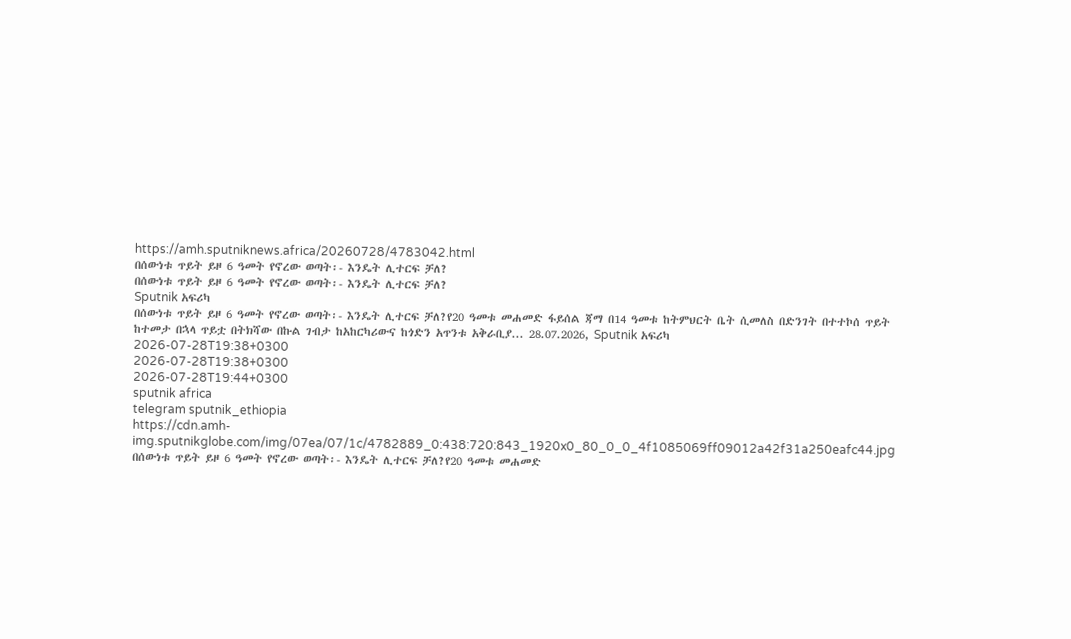https://amh.sputniknews.africa/20260728/4783042.html
በሰውነቱ ጥይት ይዞ 6 ዓመት የኖረው ወጣት፡- እንዴት ሊተርፍ ቻለ?
በሰውነቱ ጥይት ይዞ 6 ዓመት የኖረው ወጣት፡- እንዴት ሊተርፍ ቻለ?
Sputnik አፍሪካ
በሰውነቱ ጥይት ይዞ 6 ዓመት የኖረው ወጣት፡- እንዴት ሊተርፍ ቻለ?የ20 ዓመቱ መሐመድ ፋይሰል ጃማ በ14 ዓመቱ ከትምህርት ቤት ሲመለስ በድንገት በተተኮሰ ጥይት ከተመታ በኋላ ጥይቷ በትክሻው በኩል ገብታ ከአከርካሪውና ከጎድን አጥንቱ አቅራቢያ... 28.07.2026, Sputnik አፍሪካ
2026-07-28T19:38+0300
2026-07-28T19:38+0300
2026-07-28T19:44+0300
sputnik africa
telegram sputnik_ethiopia
https://cdn.amh-img.sputnikglobe.com/img/07ea/07/1c/4782889_0:438:720:843_1920x0_80_0_0_4f1085069ff09012a42f31a250eafc44.jpg
በሰውነቱ ጥይት ይዞ 6 ዓመት የኖረው ወጣት፡- እንዴት ሊተርፍ ቻለ?የ20 ዓመቱ መሐመድ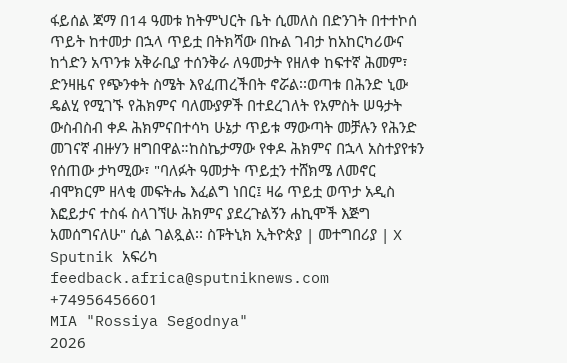ፋይሰል ጃማ በ14 ዓመቱ ከትምህርት ቤት ሲመለስ በድንገት በተተኮሰ ጥይት ከተመታ በኋላ ጥይቷ በትክሻው በኩል ገብታ ከአከርካሪውና ከጎድን አጥንቱ አቅራቢያ ተሰንቅራ ለዓመታት የዘለቀ ከፍተኛ ሕመም፣ ድንዛዜና የጭንቀት ስሜት እየፈጠረችበት ኖሯል፡፡ወጣቱ በሕንድ ኒው ዴልሂ የሚገኙ የሕክምና ባለሙያዎች በተደረገለት የአምስት ሠዓታት ውስብስብ ቀዶ ሕክምናበተሳካ ሁኔታ ጥይቱ ማውጣት መቻሉን የሕንድ መገናኛ ብዙሃን ዘግበዋል።ከስኬታማው የቀዶ ሕክምና በኋላ አስተያየቱን የሰጠው ታካሚው፣ "ባለፉት ዓመታት ጥይቷን ተሸክሜ ለመኖር ብሞክርም ዘላቂ መፍትሔ እፈልግ ነበር፤ ዛሬ ጥይቷ ወጥታ አዲስ እፎይታና ተስፋ ስላገኘሁ ሕክምና ያደረጉልኝን ሐኪሞች እጅግ አመሰግናለሁ" ሲል ገልጿል፡፡ ስፑትኒክ ኢትዮጵያ | መተግበሪያ | X
Sputnik አፍሪካ
feedback.africa@sputniknews.com
+74956456601
MIA "Rossiya Segodnya"
2026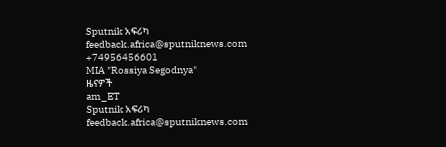Sputnik አፍሪካ
feedback.africa@sputniknews.com
+74956456601
MIA "Rossiya Segodnya"
ዜናዎች
am_ET
Sputnik አፍሪካ
feedback.africa@sputniknews.com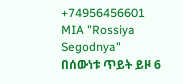+74956456601
MIA "Rossiya Segodnya"
በሰውነቱ ጥይት ይዞ 6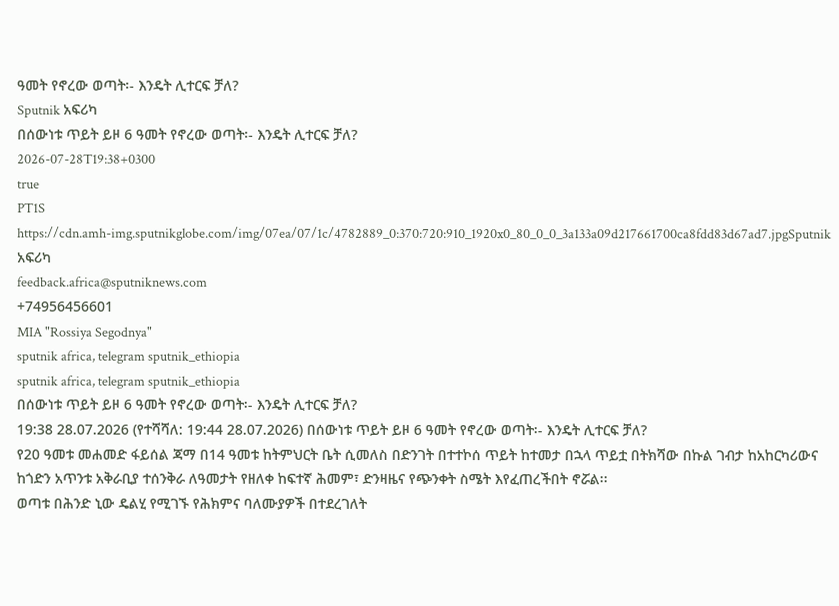ዓመት የኖረው ወጣት፡- እንዴት ሊተርፍ ቻለ?
Sputnik አፍሪካ
በሰውነቱ ጥይት ይዞ 6 ዓመት የኖረው ወጣት፡- እንዴት ሊተርፍ ቻለ?
2026-07-28T19:38+0300
true
PT1S
https://cdn.amh-img.sputnikglobe.com/img/07ea/07/1c/4782889_0:370:720:910_1920x0_80_0_0_3a133a09d217661700ca8fdd83d67ad7.jpgSputnik አፍሪካ
feedback.africa@sputniknews.com
+74956456601
MIA "Rossiya Segodnya"
sputnik africa, telegram sputnik_ethiopia
sputnik africa, telegram sputnik_ethiopia
በሰውነቱ ጥይት ይዞ 6 ዓመት የኖረው ወጣት፡- እንዴት ሊተርፍ ቻለ?
19:38 28.07.2026 (የተሻሻለ: 19:44 28.07.2026) በሰውነቱ ጥይት ይዞ 6 ዓመት የኖረው ወጣት፡- እንዴት ሊተርፍ ቻለ?
የ20 ዓመቱ መሐመድ ፋይሰል ጃማ በ14 ዓመቱ ከትምህርት ቤት ሲመለስ በድንገት በተተኮሰ ጥይት ከተመታ በኋላ ጥይቷ በትክሻው በኩል ገብታ ከአከርካሪውና ከጎድን አጥንቱ አቅራቢያ ተሰንቅራ ለዓመታት የዘለቀ ከፍተኛ ሕመም፣ ድንዛዜና የጭንቀት ስሜት እየፈጠረችበት ኖሯል፡፡
ወጣቱ በሕንድ ኒው ዴልሂ የሚገኙ የሕክምና ባለሙያዎች በተደረገለት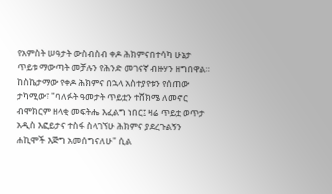የአምስት ሠዓታት ውስብስብ ቀዶ ሕክምናበተሳካ ሁኔታ ጥይቱ ማውጣት መቻሉን የሕንድ መገናኛ ብዙሃን ዘግበዋል።
ከስኬታማው የቀዶ ሕክምና በኋላ አስተያየቱን የሰጠው ታካሚው፣ "ባለፉት ዓመታት ጥይቷን ተሸክሜ ለመኖር ብሞክርም ዘላቂ መፍትሔ እፈልግ ነበር፤ ዛሬ ጥይቷ ወጥታ አዲስ እፎይታና ተስፋ ስላገኘሁ ሕክምና ያደረጉልኝን ሐኪሞች እጅግ አመሰግናለሁ" ሲል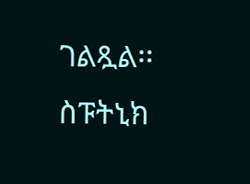ገልጿል፡፡
ስፑትኒክ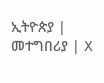ኢትዮጵያ | መተግበሪያ | X